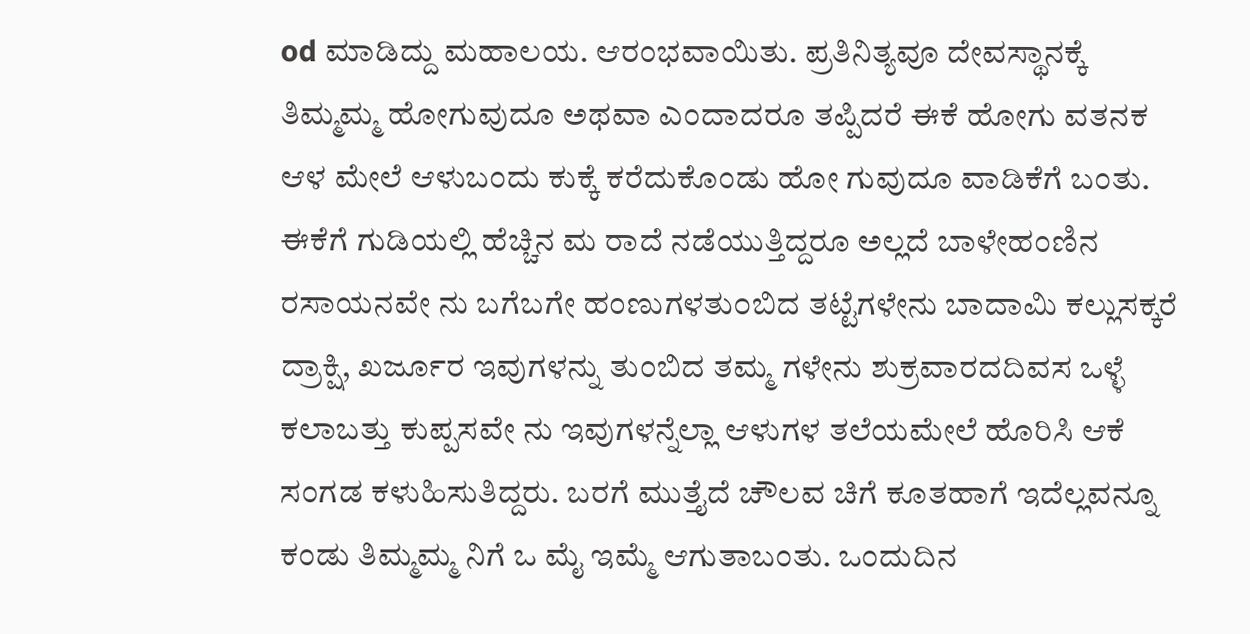od ಮಾಡಿದ್ದು ಮಹಾಲಯ. ಆರಂಭವಾಯಿತು. ಪ್ರತಿನಿತ್ಯವೂ ದೇವಸ್ಥಾನಕ್ಕೆ ತಿಮ್ಮಮ್ಮ ಹೋಗುವುದೂ ಅಥವಾ ಎಂದಾದರೂ ತಪ್ಪಿದರೆ ಈಕೆ ಹೋಗು ವತನಕ ಆಳ ಮೇಲೆ ಆಳುಬಂದು ಕುಕ್ಕೆ ಕರೆದುಕೊಂಡು ಹೋ ಗುವುದೂ ವಾಡಿಕೆಗೆ ಬಂತು. ಈಕೆಗೆ ಗುಡಿಯಲ್ಲಿ ಹೆಚ್ಚಿನ ಮ ರಾದೆ ನಡೆಯುತ್ತಿದ್ದರೂ ಅಲ್ಲದೆ ಬಾಳೇಹಂಣಿನ ರಸಾಯನವೇ ನು ಬಗೆಬಗೇ ಹಂಣುಗಳತು೦ಬಿದ ತಟ್ಟೆಗಳೇನು ಬಾದಾಮಿ ಕಲ್ಲುಸಕ್ಕರೆ ದ್ರಾಕ್ಷಿ, ಖರ್ಜೂರ ಇವುಗಳನ್ನು ತುಂಬಿದ ತಮ್ಮ ಗಳೇನು ಶುಕ್ರವಾರದದಿವಸ ಒಳ್ಳೆ ಕಲಾಬತ್ತು ಕುಪ್ಪಸವೇ ನು ಇವುಗಳನ್ನೆಲ್ಲಾ ಆಳುಗಳ ತಲೆಯಮೇಲೆ ಹೊರಿಸಿ ಆಕೆ ಸಂಗಡ ಕಳುಹಿಸುತಿದ್ದರು. ಬರಗೆ ಮುತ್ತೈದೆ ಚೌಲವ ಚಿಗೆ ಕೂತಹಾಗೆ ಇದೆಲ್ಲವನ್ನೂ ಕಂಡು ತಿಮ್ಮಮ್ಮ ನಿಗೆ ಒ ಮೈ ಇಮ್ಮೆ ಆಗುತಾಬಂತು. ಒಂದುದಿನ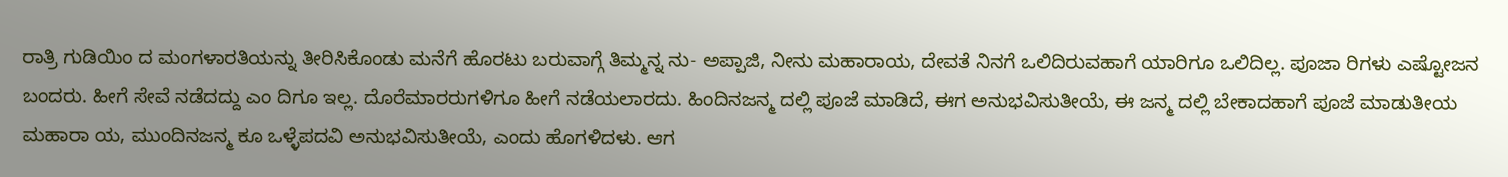ರಾತ್ರಿ ಗುಡಿಯಿಂ ದ ಮಂಗಳಾರತಿಯನ್ನು ತೀರಿಸಿಕೊಂಡು ಮನೆಗೆ ಹೊರಟು ಬರುವಾಗ್ಗೆ ತಿಮ್ಮನ್ನ ನು- ಅಪ್ಪಾಜಿ, ನೀನು ಮಹಾರಾಯ, ದೇವತೆ ನಿನಗೆ ಒಲಿದಿರುವಹಾಗೆ ಯಾರಿಗೂ ಒಲಿದಿಲ್ಲ. ಪೂಜಾ ರಿಗಳು ಎಷ್ಟೋಜನ ಬಂದರು. ಹೀಗೆ ಸೇವೆ ನಡೆದದ್ದು ಎಂ ದಿಗೂ ಇಲ್ಲ. ದೊರೆಮಾರರುಗಳಿಗೂ ಹೀಗೆ ನಡೆಯಲಾರದು. ಹಿಂದಿನಜನ್ಮ ದಲ್ಲಿ ಪೂಜೆ ಮಾಡಿದೆ, ಈಗ ಅನುಭವಿಸುತೀಯೆ, ಈ ಜನ್ಮ ದಲ್ಲಿ ಬೇಕಾದಹಾಗೆ ಪೂಜೆ ಮಾಡುತೀಯ ಮಹಾರಾ ಯ, ಮುಂದಿನಜನ್ಮ ಕೂ ಒಳ್ಳೆಪದವಿ ಅನುಭವಿಸುತೀಯೆ, ಎಂದು ಹೊಗಳಿದಳು. ಆಗ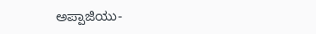ಅಪ್ಪಾಜಿಯು-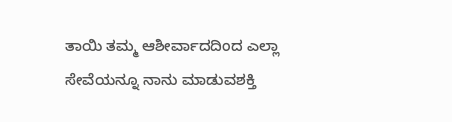ತಾಯಿ ತಮ್ಮ ಆಶೀರ್ವಾದದಿಂದ ಎಲ್ಲಾ ಸೇವೆಯನ್ನೂ ನಾನು ಮಾಡುವಶಕ್ತಿ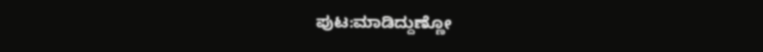ಪುಟ:ಮಾಡಿದ್ದುಣ್ಣೋ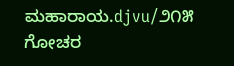ಮಹಾರಾಯ.djvu/೨೧೫
ಗೋಚರ